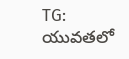TG: యువతలో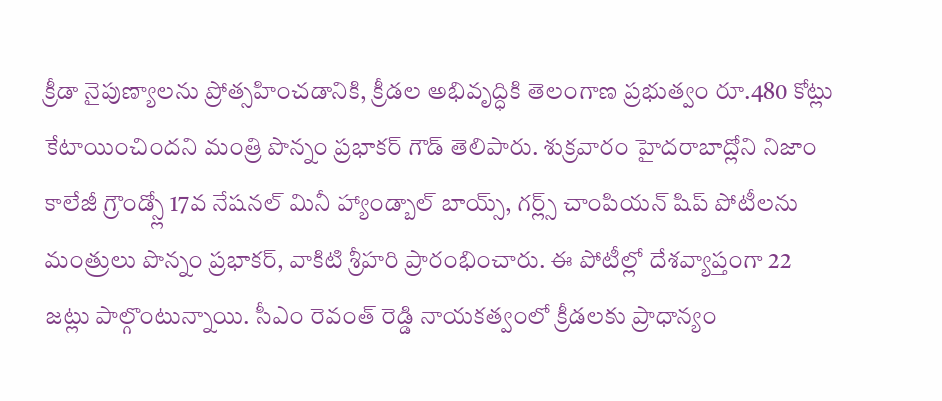క్రీడా నైపుణ్యాలను ప్రోత్సహించడానికి, క్రీడల అభివృద్ధికి తెలంగాణ ప్రభుత్వం రూ.480 కోట్లు కేటాయించిందని మంత్రి పొన్నం ప్రభాకర్ గౌడ్ తెలిపారు. శుక్రవారం హైదరాబాద్లోని నిజాం కాలేజీ గ్రౌండ్స్లో 17వ నేషనల్ మినీ హ్యాండ్బాల్ బాయ్స్, గర్ల్స్ చాంపియన్ షిప్ పోటీలను మంత్రులు పొన్నం ప్రభాకర్, వాకిటి శ్రీహరి ప్రారంభించారు. ఈ పోటీల్లో దేశవ్యాప్తంగా 22 జట్లు పాల్గొంటున్నాయి. సీఎం రెవంత్ రెడ్డి నాయకత్వంలో క్రీడలకు ప్రాధాన్యం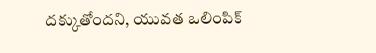దక్కుతోందని, యువత ఒలింపిక్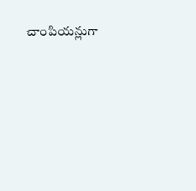చాంపియన్లుగా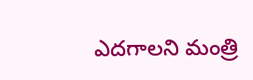ఎదగాలని మంత్రి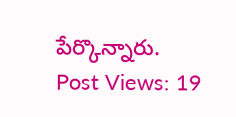పేర్కొన్నారు.
Post Views: 19